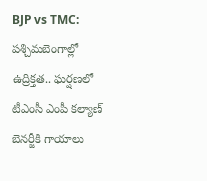BJP vs TMC: పశ్చిమబెంగాల్లో ఉద్రిక్తత.. ఘర్షణలో టీఎంసీ ఎంపీ కల్యాణ్ బెనర్జీకి గాయాలు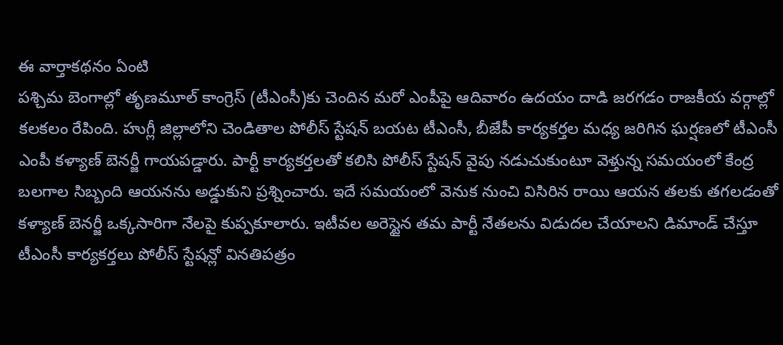ఈ వార్తాకథనం ఏంటి
పశ్చిమ బెంగాల్లో తృణమూల్ కాంగ్రెస్ (టీఎంసీ)కు చెందిన మరో ఎంపీపై ఆదివారం ఉదయం దాడి జరగడం రాజకీయ వర్గాల్లో కలకలం రేపింది. హుగ్లీ జిల్లాలోని చెండితాల పోలీస్ స్టేషన్ బయట టీఎంసీ, బీజేపీ కార్యకర్తల మధ్య జరిగిన ఘర్షణలో టీఎంసీ ఎంపీ కళ్యాణ్ బెనర్జీ గాయపడ్డారు. పార్టీ కార్యకర్తలతో కలిసి పోలీస్ స్టేషన్ వైపు నడుచుకుంటూ వెళ్తున్న సమయంలో కేంద్ర బలగాల సిబ్బంది ఆయనను అడ్డుకుని ప్రశ్నించారు. ఇదే సమయంలో వెనుక నుంచి విసిరిన రాయి ఆయన తలకు తగలడంతో కళ్యాణ్ బెనర్జీ ఒక్కసారిగా నేలపై కుప్పకూలారు. ఇటీవల అరెస్టైన తమ పార్టీ నేతలను విడుదల చేయాలని డిమాండ్ చేస్తూ టీఎంసీ కార్యకర్తలు పోలీస్ స్టేషన్లో వినతిపత్రం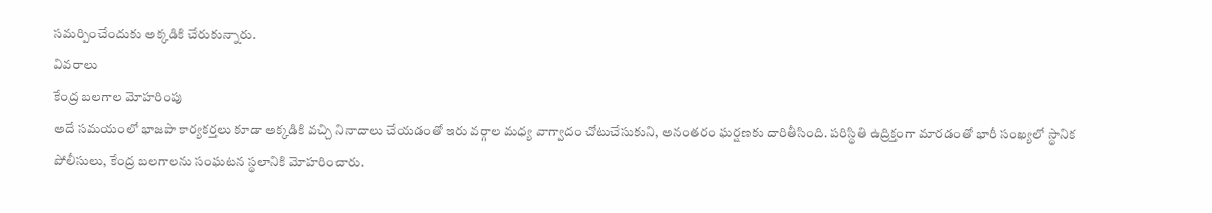సమర్పించేందుకు అక్కడికి చేరుకున్నారు.
వివరాలు
కేంద్ర బలగాల మోహరింపు
అదే సమయంలో భాజపా కార్యకర్తలు కూడా అక్కడికి వచ్చి నినాదాలు చేయడంతో ఇరు వర్గాల మధ్య వాగ్వాదం చోటుచేసుకుని, అనంతరం ఘర్షణకు దారితీసింది. పరిస్థితి ఉద్రిక్తంగా మారడంతో భారీ సంఖ్యలో స్థానిక పోలీసులు, కేంద్ర బలగాలను సంఘటన స్థలానికి మోహరించారు.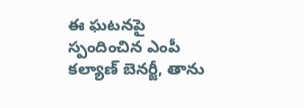ఈ ఘటనపై స్పందించిన ఎంపీ కల్యాణ్ బెనర్జీ, తాను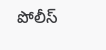పోలీస్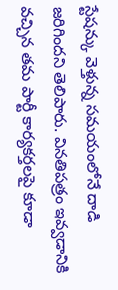స్టేషన్కు వెళ్తున్న సమయంలోనే దాడి జరిగిందని తెలిపారు. వినతిపత్రం ఇవ్వడానికి వచ్చిన తమ పార్టీ కార్యకర్తలపై కూడా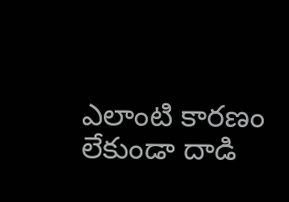ఎలాంటి కారణం లేకుండా దాడి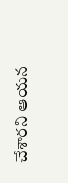చేశారని ఆయన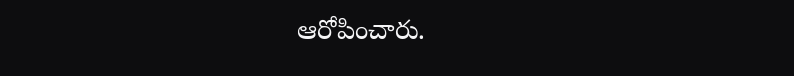ఆరోపించారు.